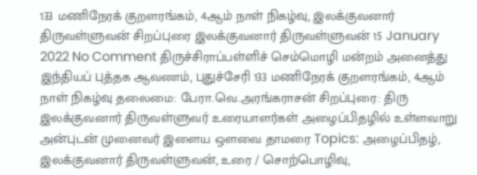133 மணிநேரக் குறளரங்கம், 4ஆம் நாள் நிகழ்வு, இலக்குவனார் திருவள்ளுவன் சிறப்புரை இலக்குவனார் திருவள்ளுவன் 15 January 2022 No Comment திருச்சிராப்பள்ளிச் செம்மொழி மன்றம் அனைத்து இந்தியப் புத்தக ஆவணம், புதுச்சேரி 133 மணிநேரக் குறளரங்கம், 4ஆம் நாள் நிகழ்வு தலைமை: பேரா.வெ.அரங்கராசன் சிறப்புரை: திரு இலக்குவனார் திருவள்ளுவர் உரையாளர்கள் அழைப்பிதழில் உள்ளவாறு அன்புடன் முனைவர் இளைய ஒளவை தாமரை Topics: அழைப்பிதழ், இலக்குவனார் திருவள்ளுவன், உரை / சொற்பொழிவு,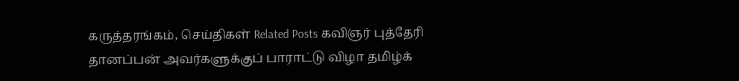கருத்தரங்கம், செய்திகள் Related Posts கவிஞர் புத்தேரி தானப்பன் அவர்களுக்குப் பாராட்டு விழா தமிழ்க்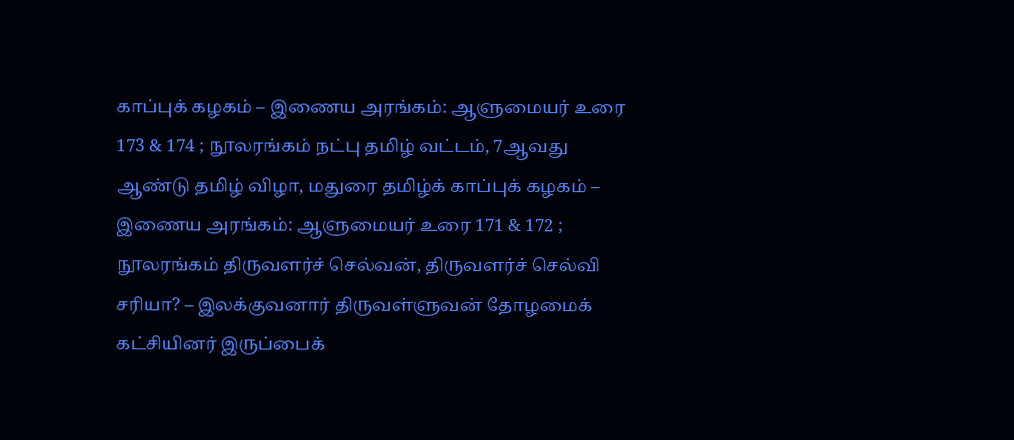காப்புக் கழகம் – இணைய அரங்கம்: ஆளுமையர் உரை 173 & 174 ; நூலரங்கம் நட்பு தமிழ் வட்டம், 7ஆவது ஆண்டு தமிழ் விழா, மதுரை தமிழ்க் காப்புக் கழகம் – இணைய அரங்கம்: ஆளுமையர் உரை 171 & 172 ; நூலரங்கம் திருவளர்ச் செல்வன், திருவளர்ச் செல்வி சரியா? – இலக்குவனார் திருவள்ளுவன் தோழமைக் கட்சியினர் இருப்பைக்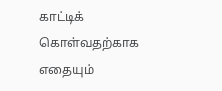காட்டிக் கொள்வதற்காக எதையும்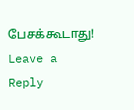பேசக்கூடாது!
Leave a Reply